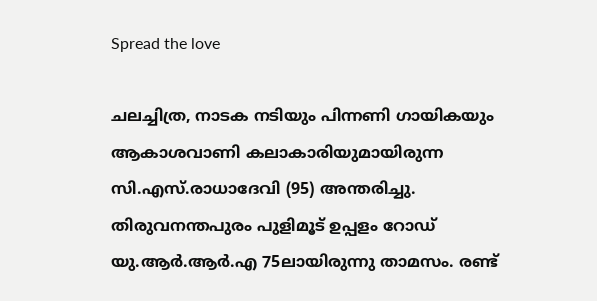Spread the love

ചലച്ചിത്ര, നാടക നടിയും പിന്നണി ഗായികയും ആകാശവാണി കലാകാരിയുമായിരുന്ന സി.എസ്.രാധാദേവി (95) അന്തരിച്ചു. തിരുവനന്തപുരം പുളിമൂട് ഉപ്പളം റോഡ് യു.ആര്‍.ആര്‍.എ 75ലായിരുന്നു താമസം. രണ്ട്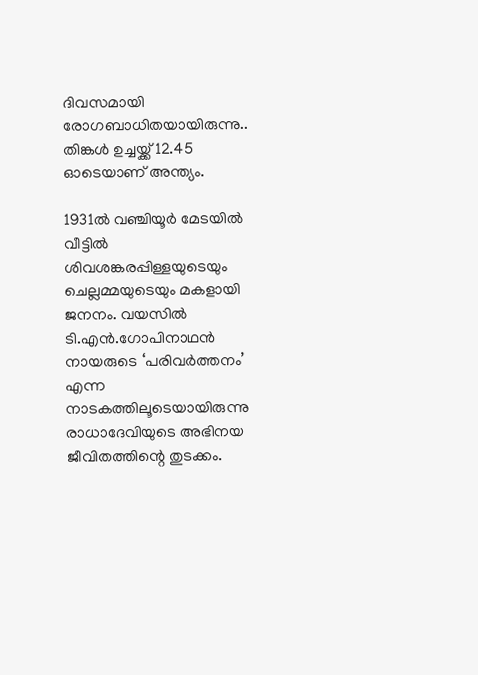ദിവസമായി രോഗബാധിതയായിരുന്നു.. തിങ്കള്‍ ഉച്ചയ്ക്ക് 12.45 ഓടെയാണ് അന്ത്യം.

1931ല്‍ വഞ്ചിയൂര്‍ മേടയില്‍ വീട്ടില്‍ ശിവശങ്കരപ്പിള്ളയുടെയും ചെല്ലമ്മയുടെയും മകളായി ജനനം. വയസില്‍ ടി.എന്‍.ഗോപിനാഥന്‍ നായരുടെ ‘പരിവര്‍ത്തനം’ എന്ന നാടകത്തിലൂടെയായിരുന്നു രാധാദേവിയുടെ അഭിനയ ജീവിതത്തിന്റെ തുടക്കം.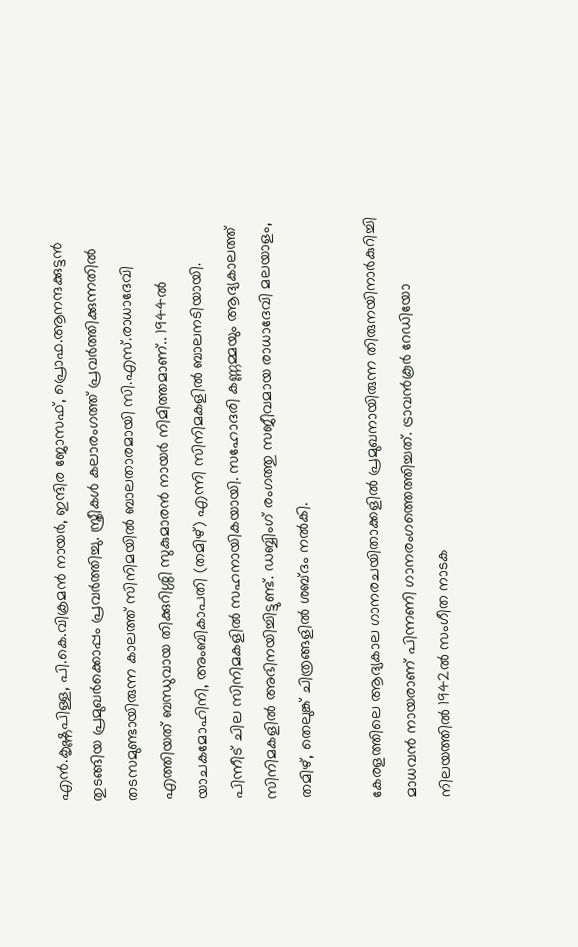എന്‍.കൃഷ്ണപിള്ള, പി.കെ.വിക്രമന്‍ നായര്‍, ഇന്ദിര ജോസഫ്, പ്രൊഫ.ആനന്ദക്കുട്ടന്‍ തുടങ്ങിയ പ്രമുഖര്‍ക്കൊപ്പം പ്രവര്‍ത്തിച്ചു. സ്ത്രീകള്‍ കലാരംഗത്ത് പ്രവര്‍ത്തിക്കുന്നതില്‍ തടസമുണ്ടായിരുന്ന കാലത്ത് സിനിമയില്‍ ബാലതാരമായി സി.എസ്.രാധാദേവി എത്തിയത് ബന്ധുവായ തിക്കുറിശ്ശി സുകുമാരന്‍ നായര്‍ നിമിത്തമാണ്.. 1944ല്‍ യാചകമോഹിനി, അംബികാപതി (തമിഴ്) എന്നി സിനിമകളില്‍ ബാലനടിയായി. പിന്നീട് ചില സിനിമകളില്‍ സഹനായികയായി. സഹോദരി കണ്ണമ്മയും ആദ്യകാലത്ത് സിനിമകളില്‍ അഭിനയിച്ചിട്ടുണ്ട്. ഡബ്ബിംഗ് രംഗത്തു സജീവമായ രാധാദേവി മലയാളം, തമിഴ്, തെലുങ്ക് ചിത്രങ്ങളില്‍ ശബ്ദം നല്‍കി.

കേരളത്തിലെ ആദ്യകാല ഗാനരചയിതാക്കളില്‍ പ്രമുഖനായിരുന്ന തിരുനയിനാര്‍കുറിച്ചി മാധവന്‍ നായരാണ് പിന്നണി ഗാനരംഗത്തെത്തിച്ചത്. ട്രാവന്‍കൂര്‍ റേഡിയോ നിലയത്തില്‍ 1942ല്‍ സംഗീത നാടക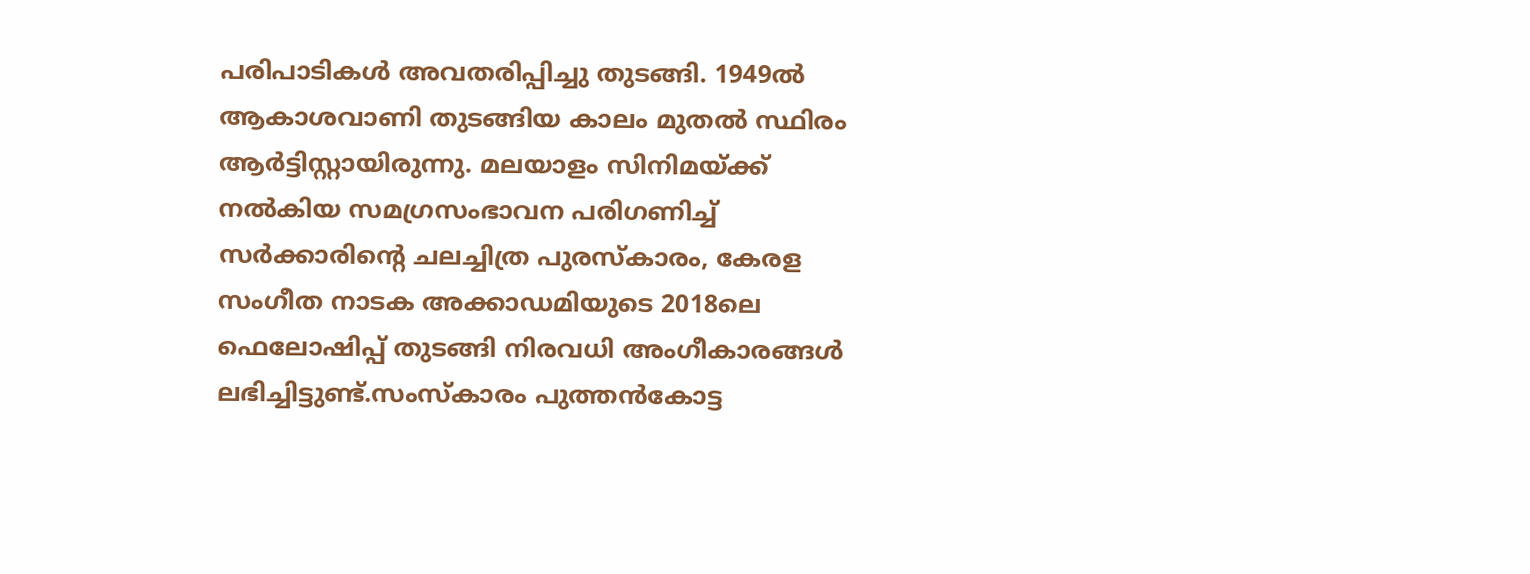പരിപാടികള്‍ അവതരിപ്പിച്ചു തുടങ്ങി. 1949ല്‍ ആകാശവാണി തുടങ്ങിയ കാലം മുതല്‍ സ്ഥിരം ആര്‍ട്ടിസ്റ്റായിരുന്നു. മലയാളം സിനിമയ്ക്ക് നല്‍കിയ സമഗ്രസംഭാവന പരിഗണിച്ച് സര്‍ക്കാരിന്റെ ചലച്ചിത്ര പുരസ്‌കാരം, കേരള സംഗീത നാടക അക്കാഡമിയുടെ 2018ലെ ഫെലോഷിപ്പ് തുടങ്ങി നിരവധി അംഗീകാരങ്ങള്‍ ലഭിച്ചിട്ടുണ്ട്.സംസ്‌കാരം പുത്തന്‍കോട്ട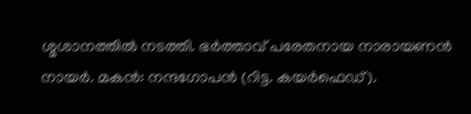ശ്മശാനത്തില്‍ നടത്തി. ഭര്‍ത്താവ് പരേതനായ നാരായണന്‍ നായര്‍. മകന്‍: നന്ദഗോപന്‍ (റിട്ട. കയര്‍ഫെഡ്).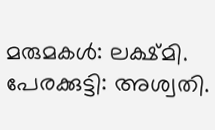മരുമകള്‍: ലക്ഷ്മി. പേരക്കുട്ടി: അശ്വതി.